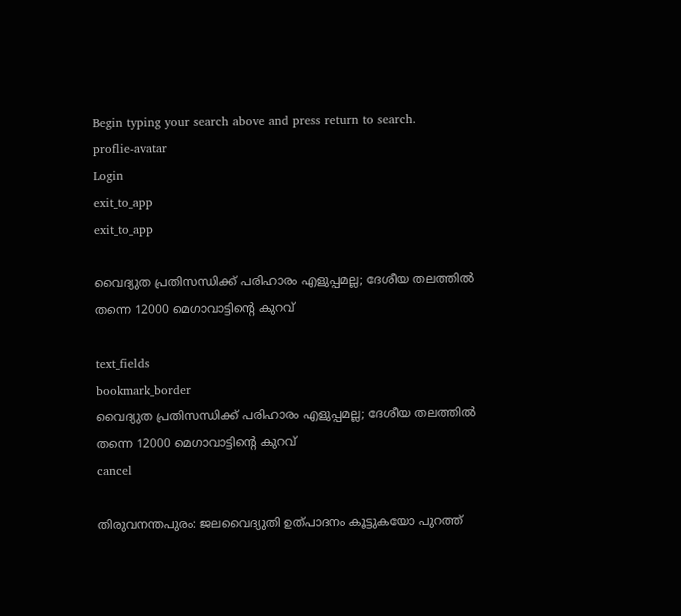Begin typing your search above and press return to search.
proflie-avatar
Login
exit_to_app
exit_to_app

വൈദ്യുത പ്രതിസന്ധിക്ക് പരിഹാരം എളുപ്പമല്ല; ദേശീയ തലത്തിൽ തന്നെ 12000 മെഗാവാട്ടിന്‍റെ കുറവ്

text_fields
bookmark_border
വൈദ്യുത പ്രതിസന്ധിക്ക് പരിഹാരം എളുപ്പമല്ല; ദേശീയ തലത്തിൽ തന്നെ 12000 മെഗാവാട്ടിന്‍റെ കുറവ്
cancel

തിരുവനന്തപുരം: ജലവൈദ്യുതി ഉത്പാദനം കൂട്ടുകയോ പുറത്ത്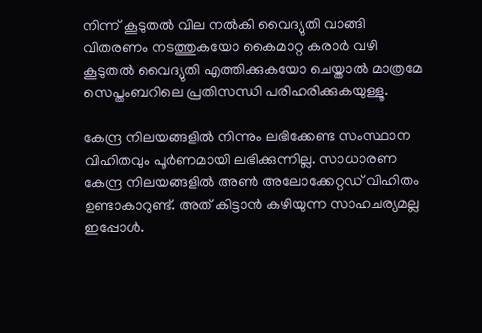നിന്ന് കൂടുതൽ വില നൽകി വൈദ്യുതി വാങ്ങി വിതരണം നടത്തുകയോ കൈമാറ്റ കരാർ വഴി കൂടുതൽ വൈദ്യുതി എത്തിക്കുകയോ ചെയ്താൽ മാത്രമേ സെപ്തംബറിലെ പ്രതിസന്ധി പരിഹരിക്കുകയുള്ളൂ.

കേന്ദ്ര നിലയങ്ങളിൽ നിന്നും ലഭിക്കേണ്ട സംസ്ഥാന വിഹിതവും പൂർണമായി ലഭിക്കുന്നില്ല. സാധാരണ കേന്ദ്ര നിലയങ്ങളിൽ അൺ അലോക്കേറ്റഡ് വിഹിതം ഉണ്ടാകാറുണ്ട്. അത് കിട്ടാൻ കഴിയുന്ന സാഹചര്യമല്ല ഇപ്പോൾ.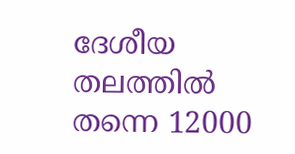ദേശീയ തലത്തിൽ തന്നെ 12000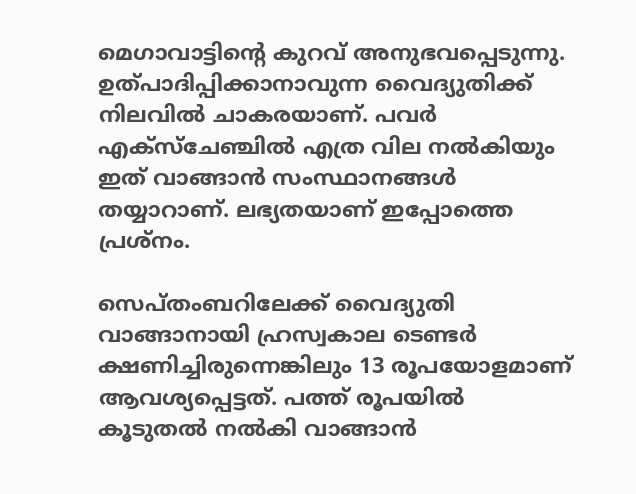മെഗാവാട്ടിന്‍റെ കുറവ് അനുഭവപ്പെടുന്നു. ഉത്പാദിപ്പിക്കാനാവുന്ന വൈദ്യുതിക്ക് നിലവിൽ ചാകരയാണ്. പവർ എക്സ്ചേഞ്ചിൽ എത്ര വില നൽകിയും ഇത് വാങ്ങാൻ സംസ്ഥാനങ്ങൾ തയ്യാറാണ്. ലഭ്യതയാണ് ഇപ്പോത്തെ പ്രശ്നം.

സെപ്തംബറിലേക്ക് വൈദ്യുതി വാങ്ങാനായി ഹ്രസ്വകാല ടെണ്ടർ ക്ഷണിച്ചിരുന്നെങ്കിലും 13 രൂപയോളമാണ് ആവശ്യപ്പെട്ടത്. പത്ത് രൂപയിൽ കൂടുതൽ നൽകി വാങ്ങാൻ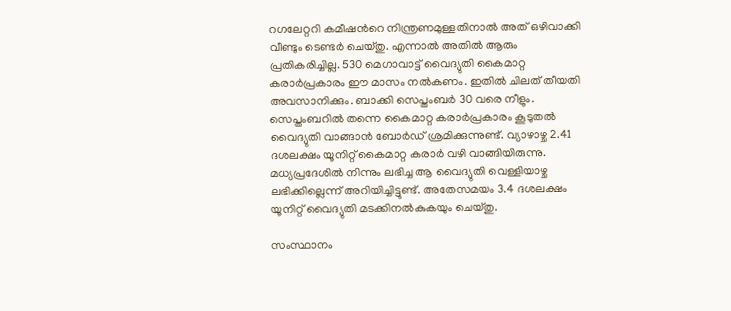റഗലേറ്ററി കമീഷന്‍റെ നിന്ത്രണമുള്ളതിനാൽ അത് ഒഴിവാക്കി വീണ്ടും ടെണ്ടർ ചെയ്തു. എന്നാൽ അതിൽ ആരും പ്രതികരിച്ചില്ല. 530 മെഗാവാട്ട് വൈദ്യുതി കൈമാറ്റ കരാർപ്രകാരം ഈ മാസം നൽകണം. ഇതിൽ ചിലത് തീയതി അവസാനിക്കും. ബാക്കി സെപ്തംബർ 30 വരെ നീളും. സെപ്തംബറിൽ തന്നെ കൈമാറ്റ കരാർപ്രകാരം കൂടുതൽ വൈദ്യുതി വാങ്ങാൻ ബോർഡ് ശ്രമിക്കുന്നുണ്ട്. വ്യാഴാഴ്ച 2.41 ദശലക്ഷം യൂനിറ്റ് കൈമാറ്റ കരാർ വഴി വാങ്ങിയിരുന്നു. മധ്യപ്രദേശിൽ നിന്നും ലഭിച്ച ആ വൈദ്യുതി വെള്ളിയാഴ്ച ലഭിക്കില്ലെന്ന് അറിയിച്ചിട്ടുണ്ട്. അതേസമയം 3.4 ദശലക്ഷം യൂനിറ്റ് വൈദ്യുതി മടക്കിനൽകുകയും ചെയ്തു.

സംസ്ഥാനം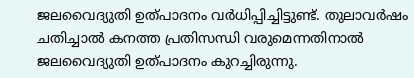ജലവൈദ്യുതി ഉത്പാദനം വർധിപ്പിച്ചിട്ടുണ്ട്. തുലാവർഷം ചതിച്ചാൽ കനത്ത പ്രതിസന്ധി വരുമെന്നതിനാൽ ജലവൈദ്യുതി ഉത്പാദനം കുറച്ചിരുന്നു.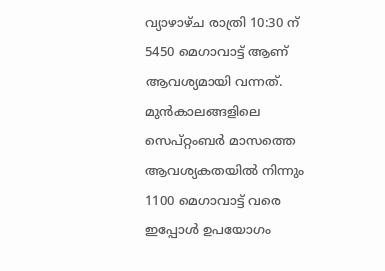വ്യാഴാഴ്ച രാത്രി 10:30 ന് 5450 മെഗാവാട്ട് ആണ് ആവശ്യമായി വന്നത്. മുൻകാലങ്ങളിലെ സെപ്റ്റംബർ മാസത്തെ ആവശ്യകതയിൽ നിന്നും 1100 മെഗാവാട്ട് വരെ ഇപ്പോൾ ഉപയോഗം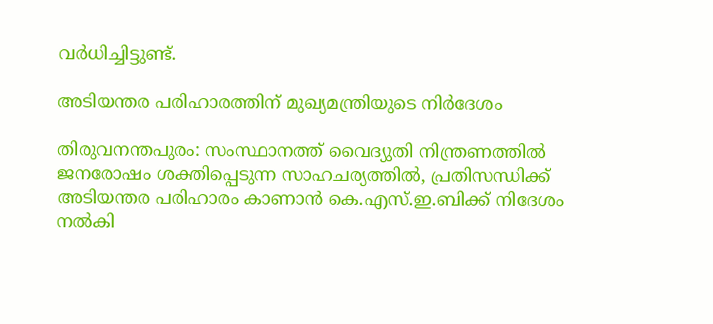വർധിച്ചിട്ടുണ്ട്.

അടിയന്തര പരിഹാരത്തിന് മുഖ്യമന്ത്രിയുടെ നിർദേശം

തിരുവനന്തപുരം: സംസ്ഥാനത്ത് വൈദ്യുതി നിന്ത്രണത്തിൽ ജനരോഷം ശക്തിപ്പെടുന്ന സാഹചര്യത്തിൽ, പ്രതിസന്ധിക്ക് അടിയന്തര പരിഹാരം കാണാൻ കെ.എസ്.ഇ.ബിക്ക് നിദേശം നൽകി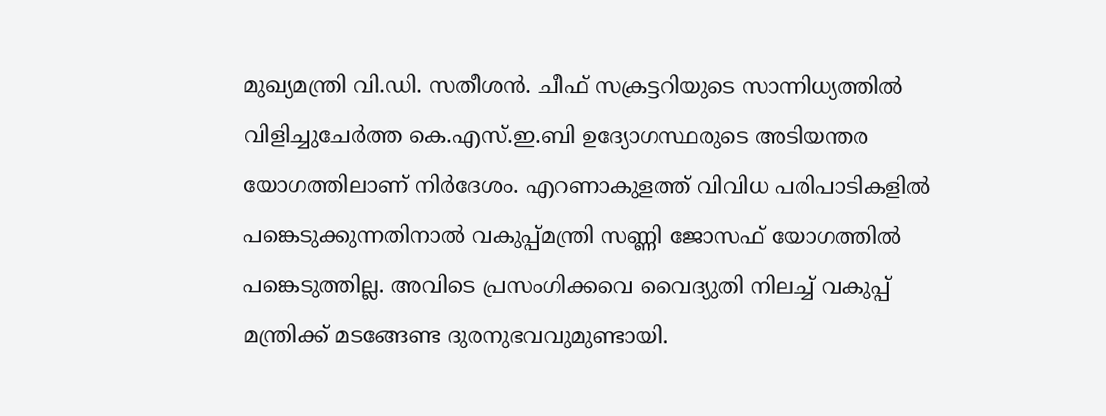മുഖ്യമന്ത്രി വി.ഡി. സതീശൻ. ചീഫ് സക്രട്ടറിയുടെ സാന്നിധ്യത്തിൽ വിളിച്ചുചേർത്ത കെ.എസ്.ഇ.ബി ഉദ്യോഗസ്ഥരുടെ അടിയന്തര യോഗത്തിലാണ് നിർദേശം. എറണാകുളത്ത് വിവിധ പരിപാടികളിൽ പങ്കെടുക്കുന്നതിനാൽ വകുപ്പ്മന്ത്രി സണ്ണി ജോസഫ് യോഗത്തിൽ പങ്കെടുത്തില്ല. അവിടെ പ്രസംഗിക്കവെ വൈദ്യുതി നിലച്ച് വകുപ്പ് മന്ത്രിക്ക് മടങ്ങേണ്ട ദുരനുഭവവുമുണ്ടായി.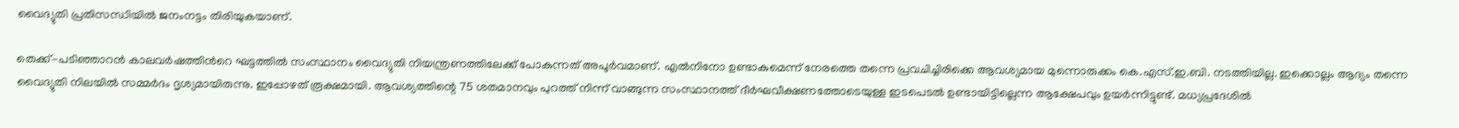വൈദ്യുതി പ്രതിസന്ധിയിൽ ജനംനട്ടം തിരിയുകയാണ്.

തെക്ക്-പടിഞ്ഞാറൻ കാലവർഷത്തിന്‍റെ ഘട്ടത്തിൽ സംസ്ഥാനം വൈദ്യുതി നിയന്ത്രണത്തിലേക്ക് പോകുന്നത് അപൂർവമാണ്. എൽനിനോ ഉണ്ടാകുമെന്ന് നേരത്തെ തന്നെ പ്രവചിച്ചിരിക്കെ ആവശ്യമായ മുന്നൊരുക്കം കെ.എസ്.ഇ.ബി. നടത്തിയില്ല. ഇക്കൊല്ലം ആദ്യം തന്നെ വൈദ്യുതി നിലയിൽ സമ്മർദം ദൃശ്യമായിരുന്നു. ഇപ്പോഴത് രൂക്ഷമായി. ആവശ്യത്തിന്റെ 75 ശതമാനവും പുറത്ത് നിന്ന് വാങ്ങുന്ന സംസ്ഥാനത്ത് ദീർഘവീക്ഷണത്തോടെയുള്ള ഇടപെടൽ ഉണ്ടായിട്ടില്ലെന്ന ആക്ഷേപവും ഉയർന്നിട്ടുണ്ട്. മധ്യപ്രദേശിൽ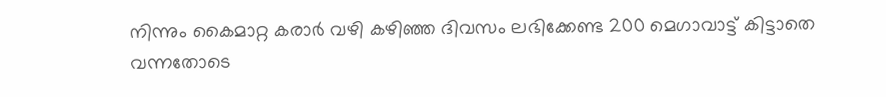നിന്നും കൈമാറ്റ കരാർ വഴി കഴിഞ്ഞ ദിവസം ലഭിക്കേണ്ട 200 മെഗാവാട്ട് കിട്ടാതെ വന്നതോടെ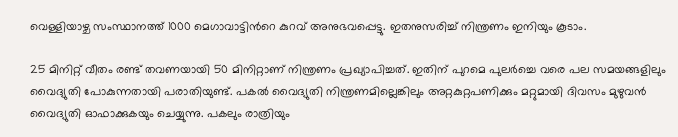വെള്ളിയാഴ്ച സംസ്ഥാനത്ത് 1000 മെഗാവാട്ടിന്‍റെ കുറവ് അനുഭവപ്പെട്ടു. ഇതനുസരിച്ച് നിന്ത്രണം ഇനിയും കൂടാം.

25 മിനിറ്റ് വീതം രണ്ട് തവണയായി 50 മിനിറ്റാണ് നിന്ത്രണം പ്രഖ്യാപിച്ചത്. ഇതിന് പുറമെ പുലർച്ചെ വരെ പല സമയങ്ങളിലും വൈദ്യുതി പോകുന്നതായി പരാതിയുണ്ട്. പകൽ വൈദ്യുതി നിന്ത്രണമില്ലെങ്കിലും അറ്റകുറ്റപണിക്കും മറ്റുമായി ദിവസം മുഴുവൻ വൈദ്യുതി ഓഫാക്കുകയും ചെയ്യുന്നു. പകലും രാത്രിയും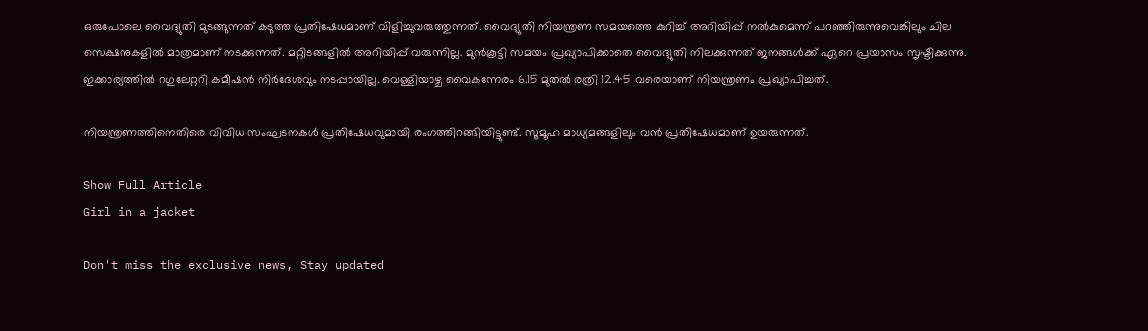ഒരുപോലെ വൈദ്യുതി മുടങ്ങുന്നത് കടുത്ത പ്രതിഷേധമാണ് വിളിച്ചുവരുത്തുന്നത്. വൈദ്യുതി നിയന്ത്രണ സമയത്തെ കുറിച്ച് അറിയിപ്പ് നൽകുമെന്ന് പറഞ്ഞിരുന്നുവെങ്കിലും ചില സെക്ഷനുകളിൽ മാത്രമാണ് നടക്കുന്നത്. മറ്റിടങ്ങളിൽ അറിയിപ്പ് വരുന്നില്ല. മുൻകൂട്ടി സമയം പ്രഖ്യാപിക്കാതെ വൈദ്യുതി നിലക്കുന്നത് ജനങ്ങൾക്ക് ഏറെ പ്രയാസം സൃഷ്ടിക്കുന്നു. ഇക്കാര്യത്തിൽ റഗുലേറ്ററി കമീഷൻ നിർദേശവും നടപ്പായില്ല. വെള്ളിയാഴ്ച വൈകന്നേരം 6.15 മുതൽ രത്രി 12.45 വരെയാണ് നിയന്ത്രണം പ്രഖ്യാപിച്ചത്.

നിയന്ത്രണത്തിനെതിരെ വിവിധ സംഘടനകൾ പ്രതിഷേധവുമായി രംഗത്തിറങ്ങിയിട്ടുണ്ട്. സൂമൂഹ മാധ്യമങ്ങളിലും വൻ പ്രതിഷേധമാണ് ഉയരുന്നത്.

Show Full Article
Girl in a jacket

Don't miss the exclusive news, Stay updated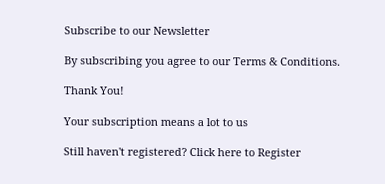Subscribe to our Newsletter

By subscribing you agree to our Terms & Conditions.

Thank You!

Your subscription means a lot to us

Still haven't registered? Click here to Register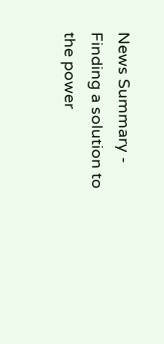News Summary - Finding a solution to the power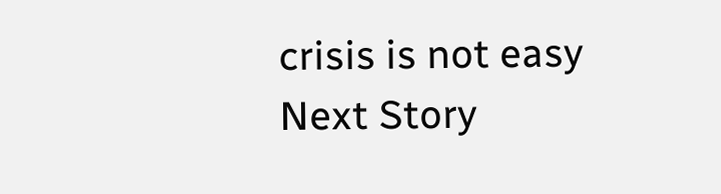crisis is not easy
Next Story